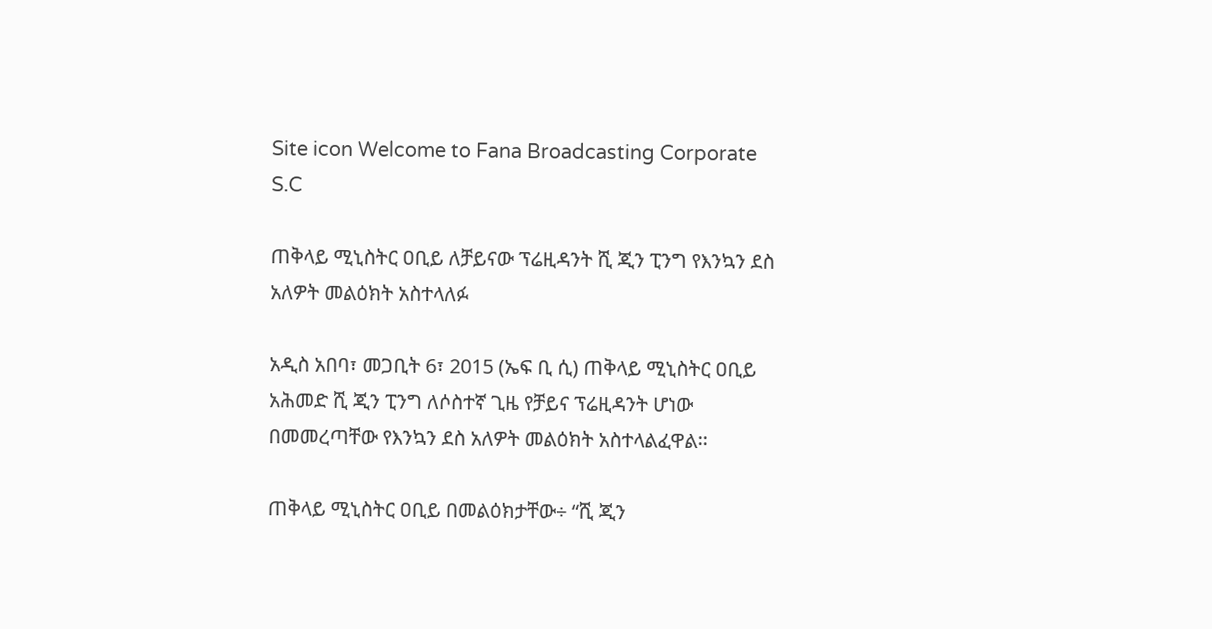Site icon Welcome to Fana Broadcasting Corporate S.C

ጠቅላይ ሚኒስትር ዐቢይ ለቻይናው ፕሬዚዳንት ሺ ጂን ፒንግ የእንኳን ደስ አለዎት መልዕክት አስተላለፉ

አዲስ አበባ፣ መጋቢት 6፣ 2015 (ኤፍ ቢ ሲ) ጠቅላይ ሚኒስትር ዐቢይ አሕመድ ሺ ጂን ፒንግ ለሶስተኛ ጊዜ የቻይና ፕሬዚዳንት ሆነው በመመረጣቸው የእንኳን ደስ አለዎት መልዕክት አስተላልፈዋል፡፡

ጠቅላይ ሚኒስትር ዐቢይ በመልዕክታቸው÷ “ሺ ጂን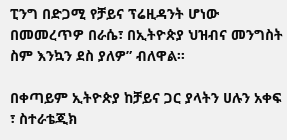ፒንግ በድጋሚ የቻይና ፕሬዚዳንት ሆነው በመመረጥዎ በራሴ፣ በኢትዮጵያ ህዝብና መንግስት ስም እንኳን ደስ ያለዎ” ብለዋል፡፡

በቀጣይም ኢትዮጵያ ከቻይና ጋር ያላትን ሀሉን አቀፍ ፣ ስተራቴጂክ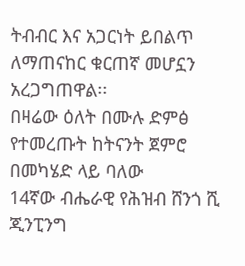ትብብር እና አጋርነት ይበልጥ ለማጠናከር ቁርጠኛ መሆኗን አረጋግጠዋል፡፡
በዛሬው ዕለት በሙሉ ድምፅ የተመረጡት ከትናንት ጀምሮ በመካሄድ ላይ ባለው
14ኛው ብሔራዊ የሕዝብ ሸንጎ ሺ ጂንፒንግ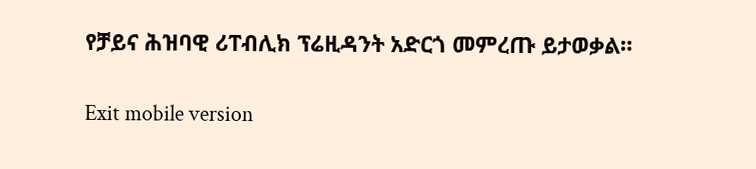የቻይና ሕዝባዊ ሪፐብሊክ ፕሬዚዳንት አድርጎ መምረጡ ይታወቃል።

Exit mobile version